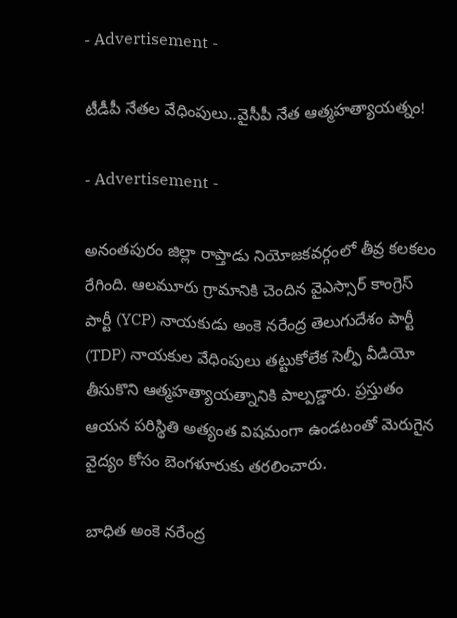- Advertisement -

టీడీపీ నేత‌ల వేధింపులు..వైసీపీ నేత ఆత్మ‌హ‌త్యాయ‌త్నం!

- Advertisement -

అనంతపురం జిల్లా రాప్తాడు నియోజకవర్గంలో తీవ్ర కలకలం రేగింది. ఆలమూరు గ్రామానికి చెందిన వైఎస్సార్ కాంగ్రెస్ పార్టీ (YCP) నాయకుడు అంకె నరేంద్ర తెలుగుదేశం పార్టీ (TDP) నాయకుల వేధింపులు తట్టుకోలేక సెల్ఫీ వీడియో తీసుకొని ఆత్మహత్యాయత్నానికి పాల్పడ్డారు. ప్రస్తుతం ఆయన పరిస్థితి అత్యంత విషమంగా ఉండటంతో మెరుగైన వైద్యం కోసం బెంగళూరుకు తరలించారు.

బాధిత అంకె నరేంద్ర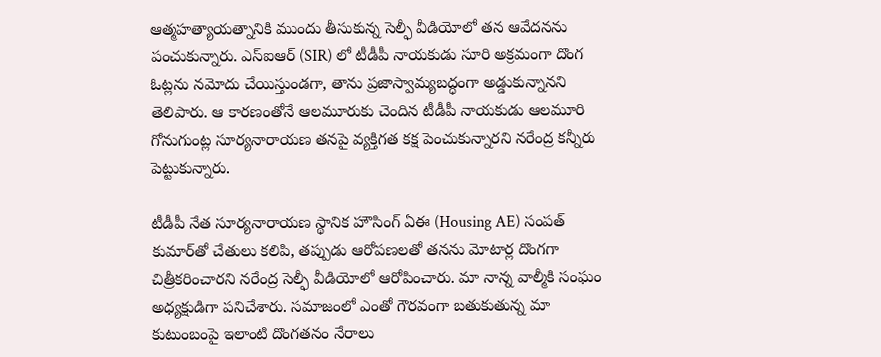ఆత్మహత్యాయత్నానికి ముందు తీసుకున్న సెల్ఫీ వీడియోలో తన ఆవేదనను పంచుకున్నారు. ఎస్ఐఆర్ (SIR) లో టీడీపీ నాయకుడు సూరి అక్రమంగా దొంగ ఓట్లను నమోదు చేయిస్తుండగా, తాను ప్రజాస్వామ్యబద్ధంగా అడ్డుకున్నానని తెలిపారు. ఆ కారణంతోనే ఆలమూరుకు చెందిన టీడీపీ నాయకుడు ఆలమూరి గోనుగుంట్ల సూర్యనారాయణ తనపై వ్యక్తిగత కక్ష పెంచుకున్నారని నరేంద్ర కన్నీరు పెట్టుకున్నారు.

టీడీపీ నేత సూర్యనారాయణ స్థానిక హౌసింగ్ ఏఈ (Housing AE) సంపత్ కుమార్‌తో చేతులు కలిపి, తప్పుడు ఆరోపణలతో తనను మోటార్ల దొంగగా చిత్రీకరించారని నరేంద్ర సెల్ఫీ వీడియోలో ఆరోపించారు. మా నాన్న వాల్మీకి సంఘం అధ్యక్షుడిగా పనిచేశారు. సమాజంలో ఎంతో గౌరవంగా బతుకుతున్న మా కుటుంబంపై ఇలాంటి దొంగతనం నేరాలు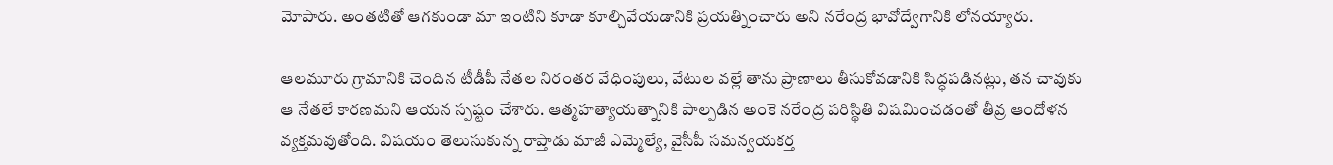మోపారు. అంతటితో ఆగకుండా మా ఇంటిని కూడా కూల్చివేయడానికి ప్రయత్నించారు అని నరేంద్ర భావోద్వేగానికి లోనయ్యారు.

ఆలమూరు గ్రామానికి చెందిన టీడీపీ నేతల నిరంతర వేధింపులు, వేటుల వల్లే తాను ప్రాణాలు తీసుకోవడానికి సిద్ధపడినట్లు, తన చావుకు ఆ నేతలే కారణమని ఆయన స్పష్టం చేశారు. ఆత్మహత్యాయత్నానికి పాల్పడిన అంకె నరేంద్ర పరిస్థితి విషమించడంతో తీవ్ర ఆందోళన వ్యక్తమవుతోంది. విషయం తెలుసుకున్న రాప్తాడు మాజీ ఎమ్మెల్యే, వైసీపీ సమన్వయకర్త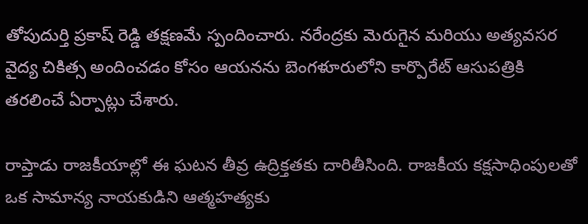తోపుదుర్తి ప్రకాష్ రెడ్డి తక్షణమే స్పందించారు. నరేంద్రకు మెరుగైన మరియు అత్యవసర వైద్య చికిత్స అందించడం కోసం ఆయనను బెంగళూరులోని కార్పొరేట్ ఆసుపత్రికి తరలించే ఏర్పాట్లు చేశారు.

రాప్తాడు రాజకీయాల్లో ఈ ఘటన తీవ్ర ఉద్రిక్తతకు దారితీసింది. రాజకీయ కక్షసాధింపులతో ఒక సామాన్య నాయకుడిని ఆత్మహత్యకు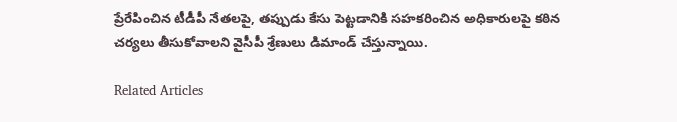ప్రేరేపించిన టీడీపీ నేతలపై, తప్పుడు కేసు పెట్టడానికి సహకరించిన అధికారులపై కఠిన చర్యలు తీసుకోవాలని వైసీపీ శ్రేణులు డిమాండ్ చేస్తున్నాయి.

Related Articles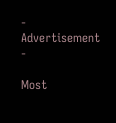- Advertisement -

Most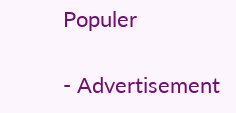Populer

- Advertisement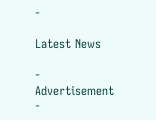-

Latest News

- Advertisement -